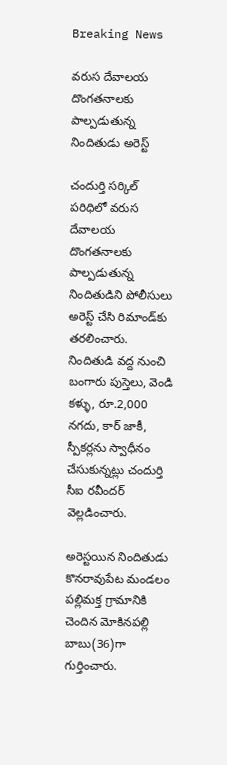Breaking News

వరుస దేవాలయ దొంగతనాలకు పాల్పడుతున్న నిందితుడు అరెస్ట్

చందుర్తి సర్కిల్ పరిధిలో వరుస దేవాలయ దొంగతనాలకు పాల్పడుతున్న నిందితుడిని పోలీసులు అరెస్ట్ చేసి రిమాండ్‌కు తరలించారు. నిందితుడి వద్ద నుంచి బంగారు పుస్తెలు, వెండి కళ్ళు, రూ.2,000 నగదు, కార్ జాకీ, స్పీకర్లను స్వాధీనం చేసుకున్నట్లు చందుర్తి సీఐ రవీందర్ వెల్లడించారు.

అరెస్టయిన నిందితుడు కొనరావుపేట మండలం పల్లిమక్త గ్రామానికి చెందిన మోకినపల్లి బాబు(36)గా గుర్తించారు.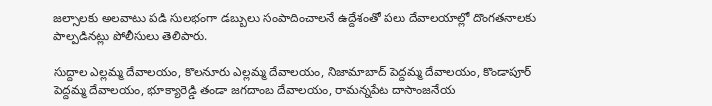జల్సాలకు అలవాటు పడి సులభంగా డబ్బులు సంపాదించాలనే ఉద్దేశంతో పలు దేవాలయాల్లో దొంగతనాలకు పాల్పడినట్లు పోలీసులు తెలిపారు.

సుద్దాల ఎల్లమ్మ దేవాలయం, కొలనూరు ఎల్లమ్మ దేవాలయం, నిజామాబాద్ పెద్దమ్మ దేవాలయం, కొండాపూర్ పెద్దమ్మ దేవాలయం, భూక్యారెడ్డి తండా జగదాంబ దేవాలయం, రామన్నపేట దాసాంజనేయ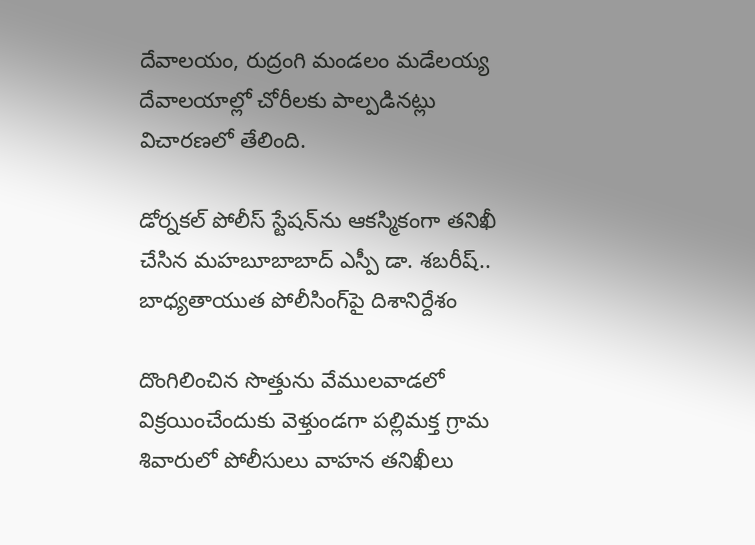దేవాలయం, రుద్రంగి మండలం మడేలయ్య దేవాలయాల్లో చోరీలకు పాల్పడినట్లు విచారణలో తేలింది.

డోర్నకల్ పోలీస్ స్టేషన్‌ను ఆకస్మికంగా తనిఖీ చేసిన మహబూబాబాద్ ఎస్పీ డా. శబరీష్.. బాధ్యతాయుత పోలీసింగ్‌పై దిశానిర్దేశం

దొంగిలించిన సొత్తును వేములవాడలో విక్రయించేందుకు వెళ్తుండగా పల్లిమక్త గ్రామ శివారులో పోలీసులు వాహన తనిఖీలు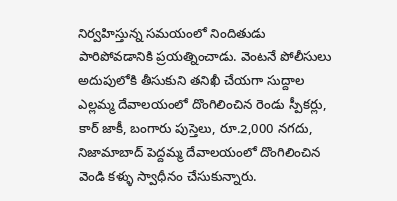నిర్వహిస్తున్న సమయంలో నిందితుడు పారిపోవడానికి ప్రయత్నించాడు. వెంటనే పోలీసులు అదుపులోకి తీసుకుని తనిఖీ చేయగా సుద్దాల ఎల్లమ్మ దేవాలయంలో దొంగిలించిన రెండు స్పీకర్లు, కార్ జాకీ, బంగారు పుస్తెలు, రూ.2,000 నగదు, నిజామాబాద్ పెద్దమ్మ దేవాలయంలో దొంగిలించిన వెండి కళ్ళు స్వాధీనం చేసుకున్నారు.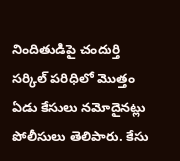నిందితుడిపై చందుర్తి సర్కిల్ పరిధిలో మొత్తం ఏడు కేసులు నమోదైనట్లు పోలీసులు తెలిపారు. కేసు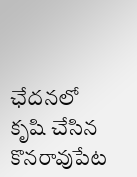ఛేదనలో కృషి చేసిన కొనరావుపేట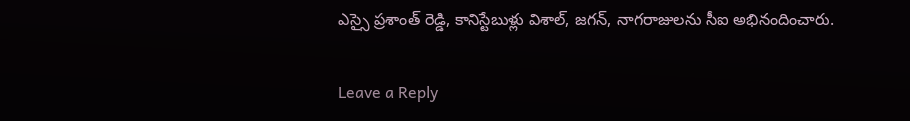ఎస్సై ప్రశాంత్ రెడ్డి, కానిస్టేబుళ్లు విశాల్, జగన్, నాగరాజులను సీఐ అభినందించారు.

Leave a Reply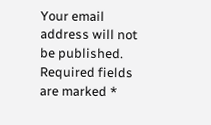Your email address will not be published. Required fields are marked *